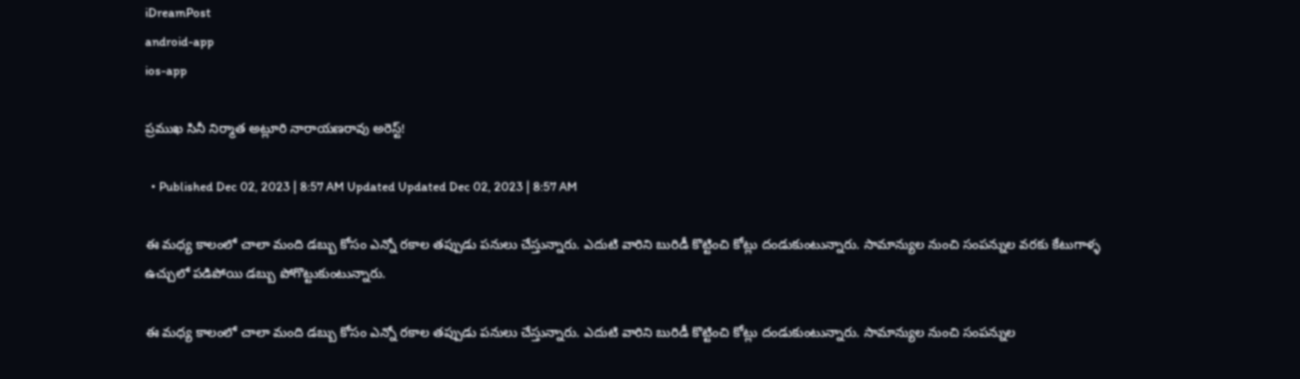iDreamPost
android-app
ios-app

ప్రముఖ సినీ నిర్మాత అట్లూరి నారాయణరావు అరెస్ట్‌!

  • Published Dec 02, 2023 | 8:57 AM Updated Updated Dec 02, 2023 | 8:57 AM

ఈ మధ్య కాలంలో చాలా మంది డబ్బు కోసం ఎన్నో రకాల తప్పుడు పనులు చేస్తున్నారు. ఎదుటి వారిని బురిడీ కొట్టించి కోట్లు దండుకుంటున్నారు. సామాన్యుల నుంచి సంపన్నుల వరకు కేటుగాళ్ళ ఉచ్చులో పడిపోయి డబ్బు పోగొట్టుకుంటున్నారు.

ఈ మధ్య కాలంలో చాలా మంది డబ్బు కోసం ఎన్నో రకాల తప్పుడు పనులు చేస్తున్నారు. ఎదుటి వారిని బురిడీ కొట్టించి కోట్లు దండుకుంటున్నారు. సామాన్యుల నుంచి సంపన్నుల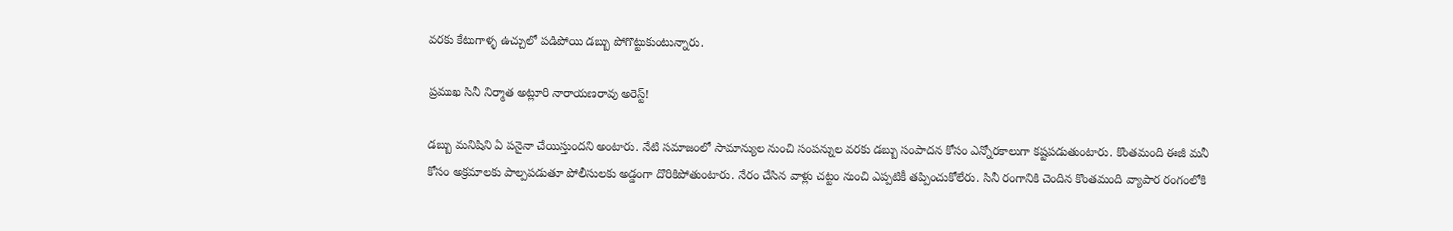వరకు కేటుగాళ్ళ ఉచ్చులో పడిపోయి డబ్బు పోగొట్టుకుంటున్నారు.

ప్రముఖ సినీ నిర్మాత అట్లూరి నారాయణరావు అరెస్ట్‌!

డబ్బు మనిషిని ఏ పనైనా చేయిస్తుందని అంటారు. నేటి సమాజంలో సామాన్యుల నుంచి సంపన్నుల వరకు డబ్బు సంపాదన కోసం ఎన్నోరకాలుగా కష్టపడుతుంటారు. కొంతమంది ఈజీ మనీ కోసం అక్రమాలకు పాల్పపడుతూ పోలీసులకు అడ్డంగా దొరికిపోతుంటారు. నేరం చేసిన వాళ్లు చట్టం నుంచి ఎప్పటికీ తప్పించుకోలేరు. సినీ రంగానికి చెందిన కొంతమంది వ్యాపార రంగంలోకి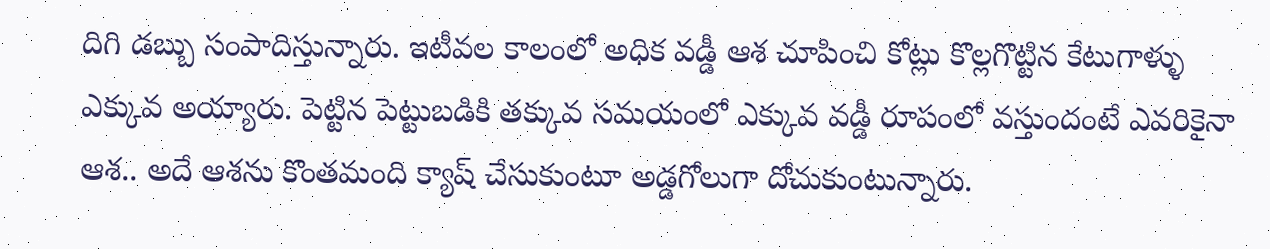దిగి డబ్బు సంపాదిస్తున్నారు. ఇటీవల కాలంలో అధిక వడ్డీ ఆశ చూపించి కోట్లు కొల్లగొట్టిన కేటుగాళ్ళు ఎక్కువ అయ్యారు. పెట్టిన పెట్టుబడికి తక్కువ సమయంలో ఎక్కువ వడ్డీ రూపంలో వస్తుందంటే ఎవరికైనా ఆశ.. అదే ఆశను కొంతమంది క్యాష్ చేసుకుంటూ అడ్డగోలుగా దోచుకుంటున్నారు.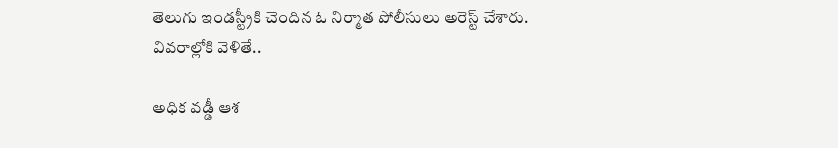తెలుగు ఇండస్ట్రీకి చెందిన ఓ నిర్మాత పోలీసులు అరెస్ట్ చేశారు. వివరాల్లోకి వెళితే..

అధిక వడ్డీ ఆశ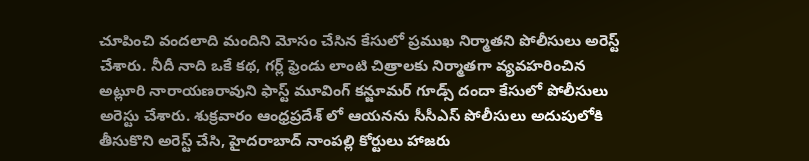చూపించి వందలాది మందిని మోసం చేసిన కేసులో ప్రముఖ నిర్మాతని పోలీసులు అరెస్ట్ చేశారు. నీదీ నాది ఒకే కథ, గర్ల్ ఫ్రెండు లాంటి చిత్రాలకు నిర్మాతగా వ్యవహరించిన అట్లూరి నారాయణరావు‌ని ఫాస్ట్ మూవింగ్ కన్జూమర్ గూడ్స్ దందా కేసులో పోలీసులు అరెస్టు చేశారు. శుక్రవారం ఆంధ్రప్రదేశ్ లో ఆయనను సీసీఎస్ పోలీసులు అదుపులోకి తీసుకొని అరెస్ట్ చేసి, హైదరాబాద్ నాంపల్లి కోర్టులు హాజరు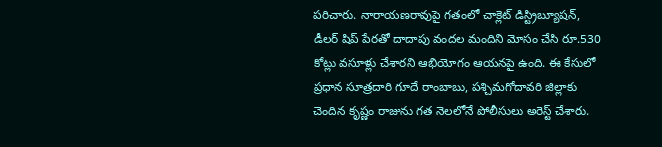పరిచారు. నారాయణరావుపై గతంలో చాక్లెట్ డిస్ట్రిబ్యూషన్, డీలర్ షిప్ పేరతో దాదాపు వందల మందిని మోసం చేసి రూ.530 కోట్లు వసూళ్లు చేశారని ఆభియోగం ఆయనపై ఉంది. ఈ కేసులో ప్రధాన సూత్రదారి గూదే రాంబాబు, పశ్చిమగోదావరి జిల్లాకు చెందిన కృష్ణం రాజును గత నెలలోనే పోలీసులు అరెస్ట్ చేశారు.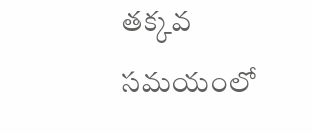తక్కవ సమయంలో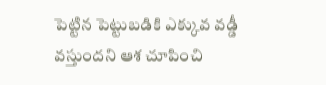పెట్టిన పెట్టుబడికి ఎక్కువ వడ్డీ వస్తుందని ఆశ చూపించి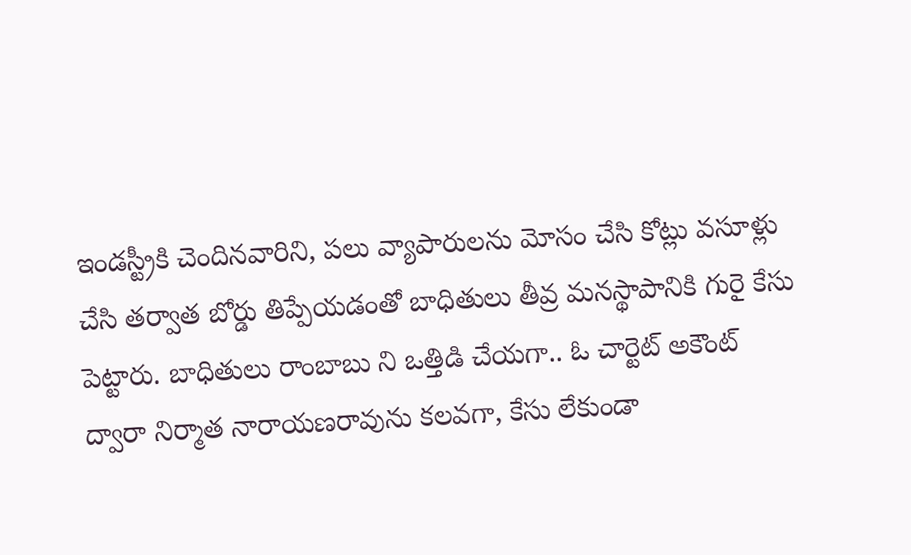ఇండస్ట్రీకి చెందినవారిని, పలు వ్యాపారులను మోసం చేసి కోట్లు వసూళ్లు చేసి తర్వాత బోర్డు తిప్పేయడంతో బాధితులు తీవ్ర మనస్థాపానికి గురై కేసు పెట్టారు. బాధితులు రాంబాబు ని ఒత్తిడి చేయగా.. ఓ చార్టెట్ అకౌంట్ ద్వారా నిర్మాత నారాయణరావును కలవగా, కేసు లేకుండా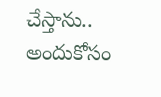చేస్తాను.. అందుకోసం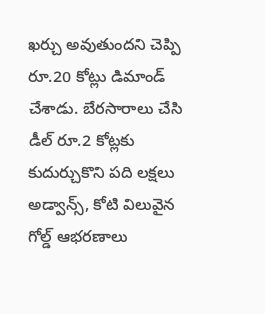ఖర్చు అవుతుందని చెప్పి రూ.20 కోట్లు డిమాండ్ చేశాడు. బేరసారాలు చేసి డీల్ రూ.2 కోట్లకు కుదుర్చుకొని పది లక్షలు అడ్వాన్స్, కోటి విలువైన గోల్డ్ ఆభరణాలు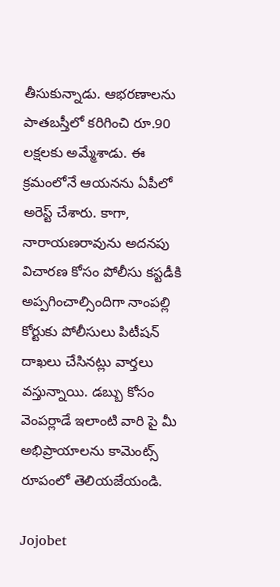తీసుకున్నాడు. ఆభరణాలను పాతబస్తీలో కరిగించి రూ.90 లక్షలకు అమ్మేశాడు. ఈ క్రమంలోనే ఆయనను ఏపీలో అరెస్ట్ చేశారు. కాగా, నారాయణరావును అదనపు విచారణ కోసం పోలీసు కస్టడీకి అప్పగించాల్సిందిగా నాంపల్లి కోర్టుకు పోలీసులు పిటీషన్ దాఖలు చేసినట్లు వార్తలు వస్తున్నాయి. డబ్బు కోసం వెంపర్లాడే ఇలాంటి వారి పై మీ అభిప్రాయాలను కామెంట్స్ రూపంలో తెలియజేయండి.

Jojobet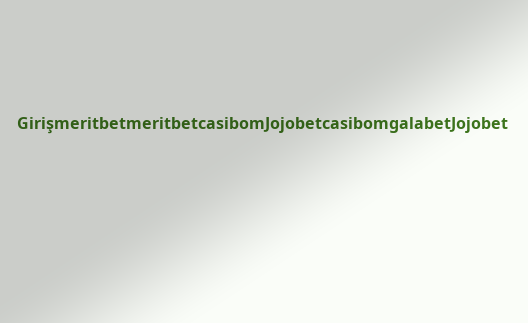GirişmeritbetmeritbetcasibomJojobetcasibomgalabetJojobet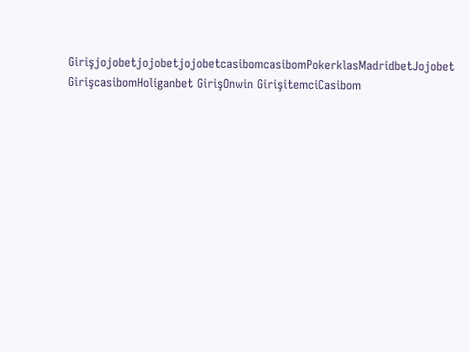GirişjojobetjojobetjojobetcasibomcasibomPokerklasMadridbetJojobet GirişcasibomHoliganbet GirişOnwin GirişitemciCasibom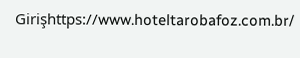Girişhttps://www.hoteltarobafoz.com.br/